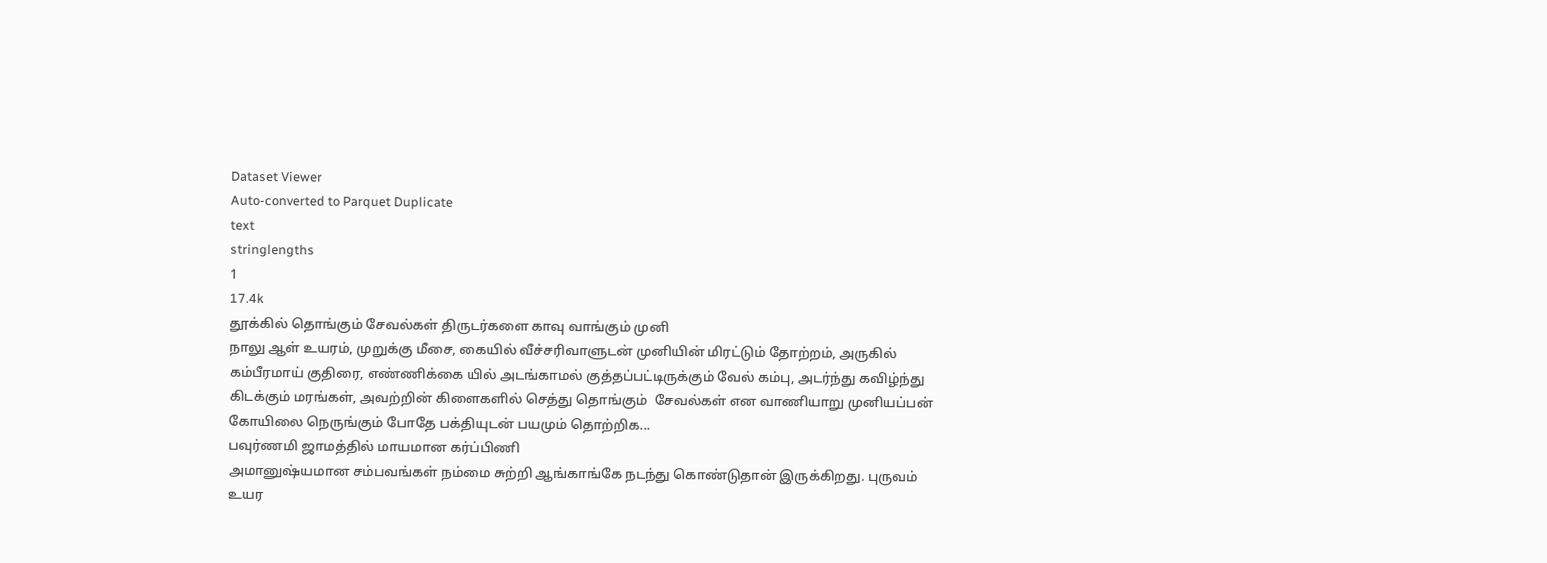Dataset Viewer
Auto-converted to Parquet Duplicate
text
stringlengths
1
17.4k
தூக்கில் தொங்கும் சேவல்கள் திருடர்களை காவு வாங்கும் முனி
நாலு ஆள் உயரம், முறுக்கு மீசை, கையில் வீச்சரிவாளுடன் முனியின் மிரட்டும் தோற்றம், அருகில் கம்பீரமாய் குதிரை, எண்ணிக்கை யில் அடங்காமல் குத்தப்பட்டிருக்கும் வேல் கம்பு, அடர்ந்து கவிழ்ந்து கிடக்கும் மரங்கள், அவற்றின் கிளைகளில் செத்து தொங்கும்  சேவல்கள் என வாணியாறு முனியப்பன் கோயிலை நெருங்கும் போதே பக்தியுடன் பயமும் தொற்றிக...
பவுர்ணமி ஜாமத்தில் மாயமான கர்ப்பிணி
அமானுஷ்யமான சம்பவங்கள் நம்மை சுற்றி ஆங்காங்கே நடந்து கொண்டுதான் இருக்கிறது. புருவம் உயர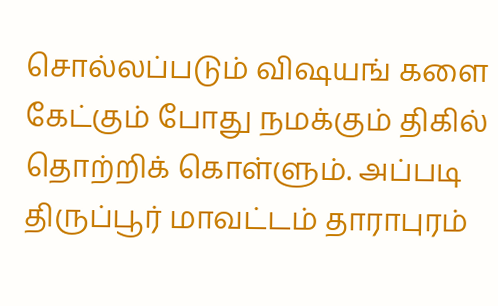சொல்லப்படும் விஷயங் களை கேட்கும் போது நமக்கும் திகில் தொற்றிக் கொள்ளும். அப்படி திருப்பூர் மாவட்டம் தாராபுரம்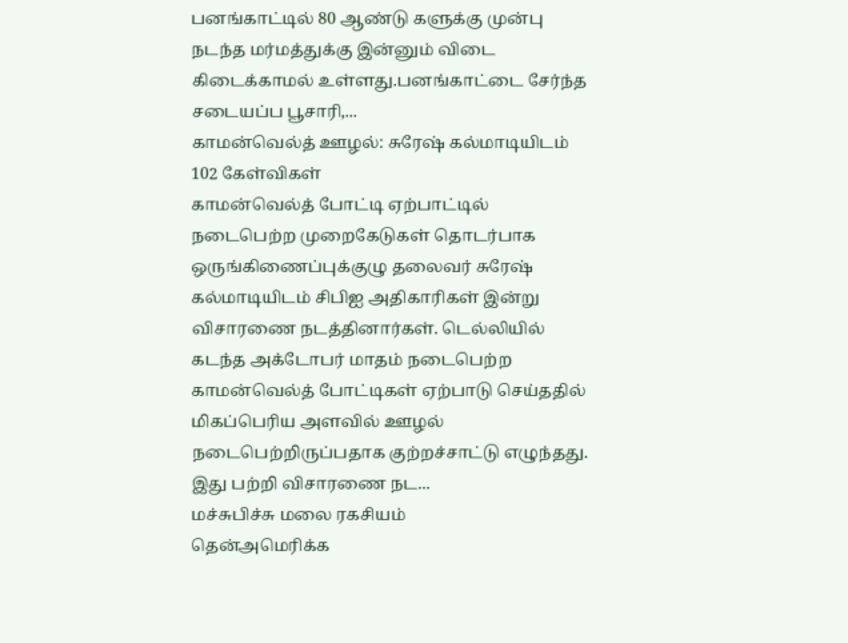பனங்காட்டில் 80 ஆண்டு களுக்கு முன்பு நடந்த மர்மத்துக்கு இன்னும் விடை கிடைக்காமல் உள்ளது.பனங்காட்டை சேர்ந்த சடையப்ப பூசாரி,...
காமன்வெல்த் ஊழல்: சுரேஷ் கல்மாடியிடம் 102 கேள்விகள்
காமன்வெல்த் போட்டி ஏற்பாட்டில் நடைபெற்ற முறைகேடுகள் தொடர்பாக ஒருங்கிணைப்புக்குழு தலைவர் சுரேஷ் கல்மாடியிடம் சிபிஐ அதிகாரிகள் இன்று விசாரணை நடத்தினார்கள். டெல்லியில் கடந்த அக்டோபர் மாதம் நடைபெற்ற காமன்வெல்த் போட்டிகள் ஏற்பாடு செய்ததில் மிகப்பெரிய அளவில் ஊழல் நடைபெற்றிருப்பதாக குற்றச்சாட்டு எழுந்தது. இது பற்றி விசாரணை நட...
மச்சுபிச்சு மலை ரகசியம்
தென்அமெரிக்க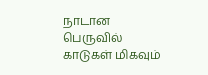நாடான பெருவில் காடுகள் மிகவும்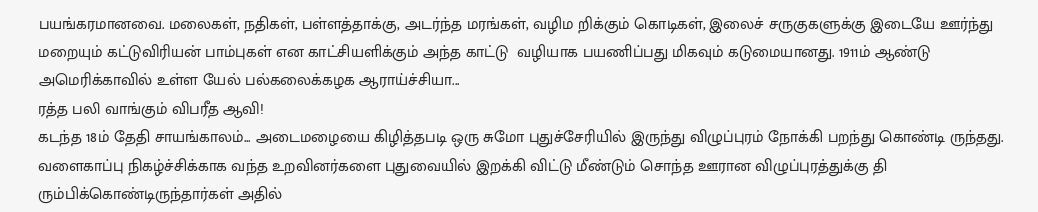பயங்கரமானவை. மலைகள், நதிகள், பள்ளத்தாக்கு, அடர்ந்த மரங்கள், வழிம றிக்கும் கொடிகள், இலைச் சருகுகளுக்கு இடையே ஊர்ந்து மறையும் கட்டுவிரியன் பாம்புகள் என காட்சியளிக்கும் அந்த காட்டு  வழியாக பயணிப்பது மிகவும் கடுமையானது. 1911ம் ஆண்டு அமெரிக்காவில் உள்ள யேல் பல்கலைக்கழக ஆராய்ச்சியா...
ரத்த பலி வாங்கும் விபரீத ஆவி!
கடந்த 18ம் தேதி சாயங்காலம்... அடைமழையை கிழித்தபடி ஒரு சுமோ புதுச்சேரியில் இருந்து விழுப்புரம் நோக்கி பறந்து கொண்டி ருந்தது. வளைகாப்பு நிகழ்ச்சிக்காக வந்த உறவினர்களை புதுவையில் இறக்கி விட்டு மீண்டும் சொந்த ஊரான விழுப்புரத்துக்கு தி ரும்பிக்கொண்டிருந்தார்கள் அதில்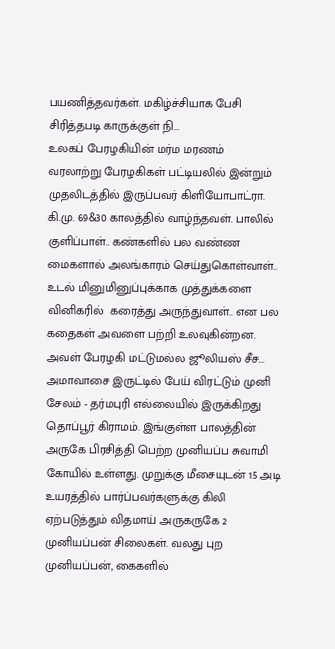பயணித்தவர்கள். மகிழ்ச்சியாக பேசி சிரித்தபடி காருக்குள் நி...
உலகப் பேரழகியின் மர்ம மரணம்
வரலாற்று பேரழகிகள் பட்டியலில் இன்றும் முதலிடத்தில் இருப்பவர் கிளியோபாட்ரா. கி.மு. 69&30 காலத்தில் வாழ்ந்தவள். பாலில்  குளிப்பாள்.. கண்களில் பல வண்ண மைகளால் அலங்காரம் செய்துகொள்வாள்.. உடல் மினுமினுப்புக்காக முத்துக்களை வினிகரில்  கரைத்து அருந்துவாள்.. என பல கதைகள் அவளை பற்றி உலவுகின்றன. அவள் பேரழகி மட்டுமல்ல ஜூலியஸ் சீச...
அமாவாசை இருட்டில் பேய் விரட்டும் முனி
சேலம் - தர்மபுரி எல்லையில் இருக்கிறது தொப்பூர் கிராமம். இங்குள்ள பாலத்தின் அருகே பிரசித்தி பெற்ற முனியப்ப சுவாமி கோயில் உள்ளது. முறுக்கு மீசையுடன் 15 அடி உயரத்தில் பார்ப்பவர்களுக்கு கிலி ஏற்படுத்தும் விதமாய் அருகருகே 2 முனியப்பன் சிலைகள். வலது புற முனியப்பன், கைகளில்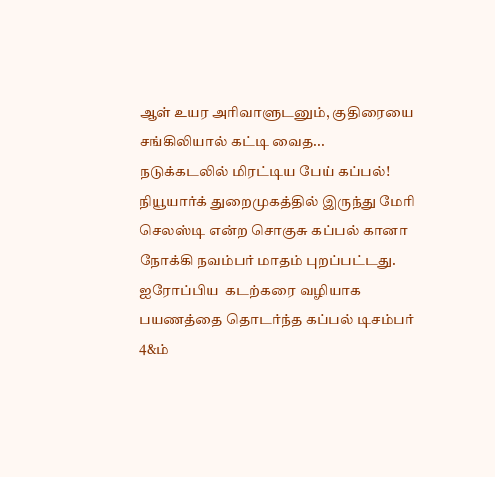ஆள் உயர அரிவாளுடனும், குதிரையை சங்கிலியால் கட்டி வைத...
நடுக்கடலில் மிரட்டிய பேய் கப்பல்!
நியூயார்க் துறைமுகத்தில் இருந்து மேரி செலஸ்டி என்ற சொகுசு கப்பல் கானா நோக்கி நவம்பர் மாதம் புறப்பட்டது. ஐரோப்பிய  கடற்கரை வழியாக பயணத்தை தொடர்ந்த கப்பல் டிசம்பர் 4&ம்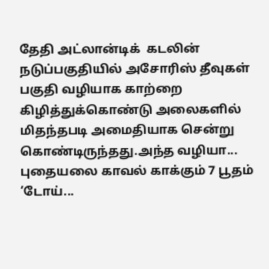தேதி அட்லான்டிக்  கடலின் நடுப்பகுதியில் அசோரிஸ் தீவுகள்  பகுதி வழியாக காற்றை கிழித்துக்கொண்டு அலைகளில் மிதந்தபடி அமைதியாக சென்று கொண்டிருந்தது.அந்த வழியா...
புதையலை காவல் காக்கும் 7 பூதம்
‘டோய்...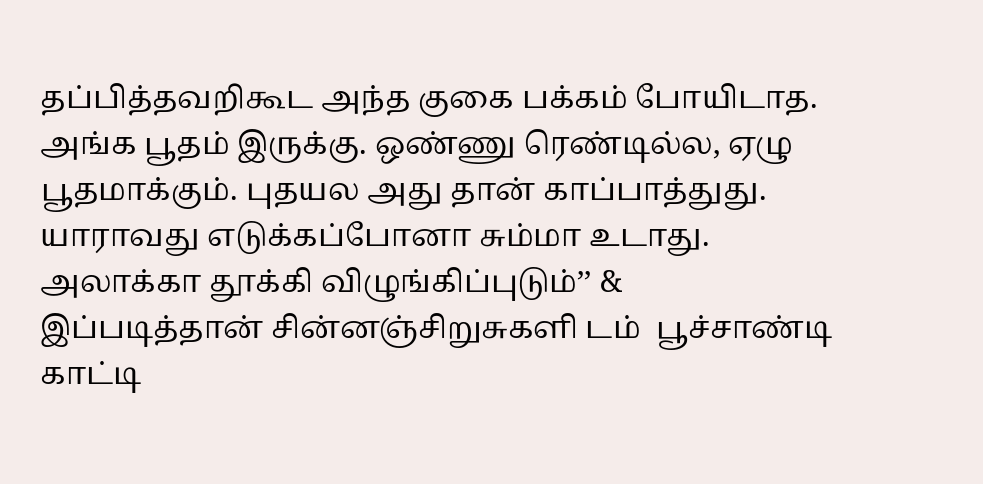தப்பித்தவறிகூட அந்த குகை பக்கம் போயிடாத. அங்க பூதம் இருக்கு. ஒண்ணு ரெண்டில்ல, ஏழு பூதமாக்கும். புதயல அது தான் காப்பாத்துது. யாராவது எடுக்கப்போனா சும்மா உடாது. அலாக்கா தூக்கி விழுங்கிப்புடும்’’ & இப்படித்தான் சின்னஞ்சிறுசுகளி டம்  பூச்சாண்டி காட்டி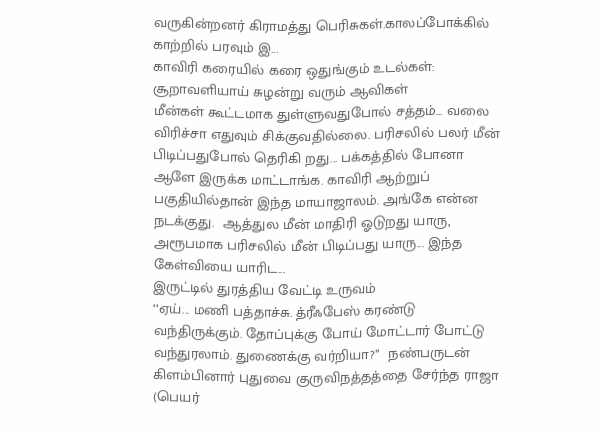வருகின்றனர் கிராமத்து பெரிசுகள்.காலப்போக்கில் காற்றில் பரவும் இ...
காவிரி கரையில் கரை ஒதுங்கும் உடல்கள்: சூறாவளியாய் சுழன்று வரும் ஆவிகள்
மீன்கள் கூட்டமாக துள்ளுவதுபோல் சத்தம்... வலை விரிச்சா எதுவும் சிக்குவதில்லை. பரிசலில் பலர் மீன் பிடிப்பதுபோல் தெரிகி றது... பக்கத்தில் போனா ஆளே இருக்க மாட்டாங்க. காவிரி ஆற்றுப் பகுதியில்தான் இந்த மாயாஜாலம். அங்கே என்ன நடக்குது.  ஆத்துல மீன் மாதிரி ஓடுறது யாரு, அரூபமாக பரிசலில் மீன் பிடிப்பது யாரு... இந்த கேள்வியை யாரிட...
இருட்டில் துரத்திய வேட்டி உருவம்
‘‘ஏய்... மணி பத்தாச்சு. த்ரீஃபேஸ் கரண்டு வந்திருக்கும். தோப்புக்கு போய் மோட்டார் போட்டு வந்துரலாம். துணைக்கு வர்றியா?’’  நண்பருடன் கிளம்பினார் புதுவை குருவிநத்தத்தை சேர்ந்த ராஜா (பெயர்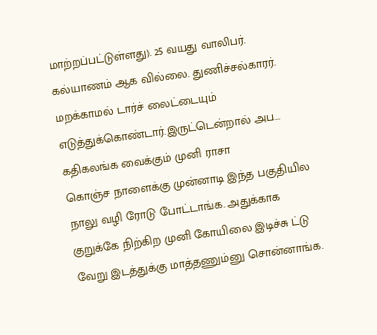மாற்றப்பட்டுள்ளது). 25 வயது வாலிபர். கல்யாணம் ஆக வில்லை. துணிச்சல்காரர். மறக்காமல் டார்ச் லைட்டையும் எடுத்துக்கொண்டார்.இருட்டென்றால் அப...
கதிகலங்க வைக்கும் முனி ராசா
கொஞ்ச நாளைக்கு முன்னாடி இந்த பகுதியில நாலு வழி ரோடு போட்டாங்க. அதுக்காக குறுக்கே நிற்கிற முனி கோயிலை இடிச்சு ட்டு வேறு இடத்துக்கு மாத்தணும்னு சொன்னாங்க.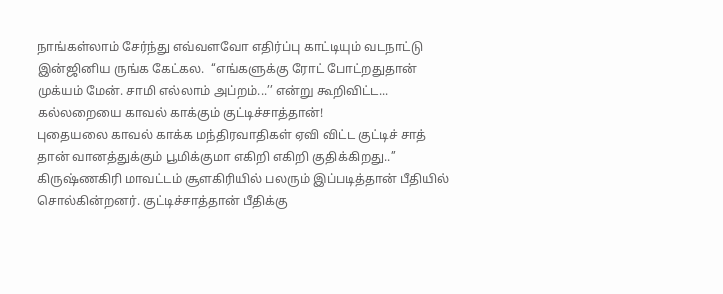நாங்கள்லாம் சேர்ந்து எவ்வளவோ எதிர்ப்பு காட்டியும் வடநாட்டு இன்ஜினிய ருங்க கேட்கல.  ‘‘எங்களுக்கு ரோட் போட்றதுதான் முக்யம் மேன். சாமி எல்லாம் அப்றம்...’’ என்று கூறிவிட்ட...
கல்லறையை காவல் காக்கும் குட்டிச்சாத்தான்!
புதையலை காவல் காக்க மந்திரவாதிகள் ஏவி விட்ட குட்டிச் சாத் தான் வானத்துக்கும் பூமிக்குமா எகிறி எகிறி குதிக்கிறது..’’ கிருஷ்ணகிரி மாவட்டம் சூளகிரியில் பலரும் இப்படித்தான் பீதியில்  சொல்கின்றனர். குட்டிச்சாத்தான் பீதிக்கு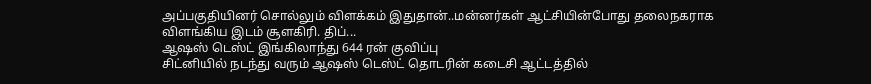அப்பகுதியினர் சொல்லும் விளக்கம் இதுதான்..மன்னர்கள் ஆட்சியின்போது தலைநகராக விளங்கிய இடம் சூளகிரி. திப்...
ஆஷஸ் டெஸ்ட் இங்கிலாந்து 644 ரன் குவிப்பு
சிட்னியில் நடந்து வரும் ஆஷஸ் டெஸ்ட் தொடரின் கடைசி ஆட்டத்தில்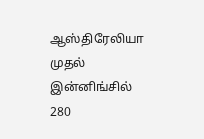ஆஸ்திரேலியா முதல் இன்னிங்சில் 280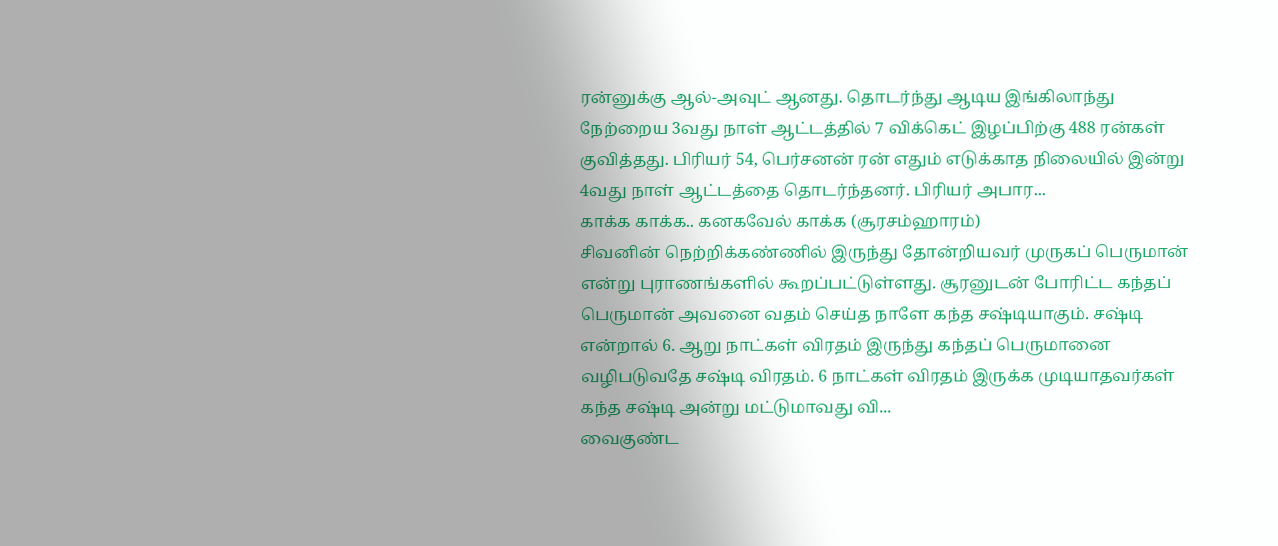ரன்னுக்கு ஆல்-அவுட் ஆனது. தொடர்ந்து ஆடிய இங்கிலாந்து நேற்றைய 3வது நாள் ஆட்டத்தில் 7 விக்கெட் இழப்பிற்கு 488 ரன்கள் குவித்தது. பிரியர் 54, பெர்சனன் ரன் எதும் எடுக்காத நிலையில் இன்று 4வது நாள் ஆட்டத்தை தொடர்ந்தனர். பிரியர் அபார...
காக்க காக்க.. கனகவேல் காக்க (சூரசம்ஹாரம்)
சிவனின் நெற்றிக்கண்ணில் இருந்து தோன்றியவர் முருகப் பெருமான் என்று புராணங்களில் கூறப்பட்டுள்ளது. சூரனுடன் போரிட்ட கந்தப் பெருமான் அவனை வதம் செய்த நாளே கந்த சஷ்டியாகும். சஷ்டி என்றால் 6. ஆறு நாட்கள் விரதம் இருந்து கந்தப் பெருமானை வழிபடுவதே சஷ்டி விரதம். 6 நாட்கள் விரதம் இருக்க முடியாதவர்கள் கந்த சஷ்டி அன்று மட்டுமாவது வி...
வைகுண்ட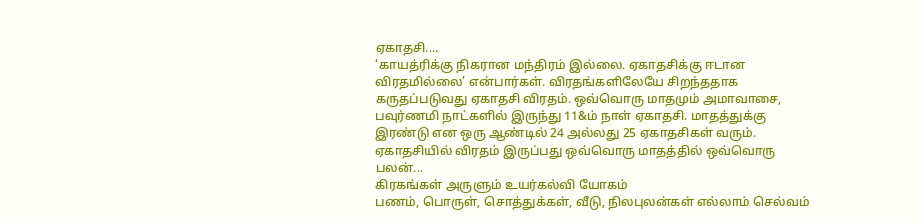ஏகாதசி....
‘காயத்ரிக்கு நிகரான மந்திரம் இல்லை. ஏகாதசிக்கு ஈடான விரதமில்லை’ என்பார்கள். விரதங்களிலேயே சிறந்ததாக கருதப்படுவது ஏகாதசி விரதம். ஒவ்வொரு மாதமும் அமாவாசை, பவுர்ணமி நாட்களில் இருந்து 11&ம் நாள் ஏகாதசி. மாதத்துக்கு இரண்டு என ஒரு ஆண்டில் 24 அல்லது 25 ஏகாதசிகள் வரும். ஏகாதசியில் விரதம் இருப்பது ஒவ்வொரு மாதத்தில் ஒவ்வொரு பலன்...
கிரகங்கள் அருளும் உயர்கல்வி யோகம்
பணம், பொருள், சொத்துக்கள், வீடு, நிலபுலன்கள் எல்லாம் செல்வம்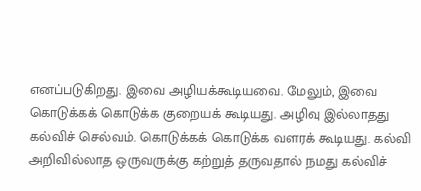எனப்படுகிறது. இவை அழியக்கூடியவை. மேலும், இவை கொடுக்கக் கொடுக்க குறையக் கூடியது. அழிவு இல்லாதது கல்விச் செல்வம். கொடுக்கக் கொடுக்க வளரக் கூடியது. கல்வி அறிவில்லாத ஒருவருக்கு கற்றுத் தருவதால் நமது கல்விச்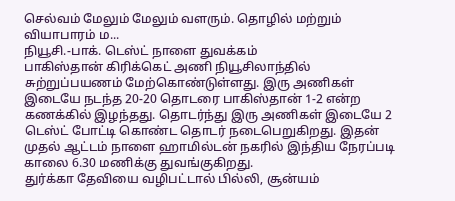செல்வம் மேலும் மேலும் வளரும். தொழில் மற்றும் வியாபாரம் ம...
நியூசி.-பாக். டெஸ்ட் நாளை துவக்கம்
பாகிஸ்தான் கிரிக்கெட் அணி நியூசிலாந்தில் சுற்றுப்பயணம் மேற்கொண்டுள்ளது. இரு அணிகள் இடையே நடந்த 20-20 தொடரை பாகிஸ்தான் 1-2 என்ற கணக்கில் இழந்தது. தொடர்ந்து இரு அணிகள் இடையே 2 டெஸ்ட் போட்டி கொண்ட தொடர் நடைபெறுகிறது. இதன் முதல் ஆட்டம் நாளை ஹாமில்டன் நகரில் இந்திய நேரப்படி காலை 6.30 மணிக்கு துவங்குகிறது.
துர்க்கா தேவியை வழிபட்டால் பில்லி, சூன்யம்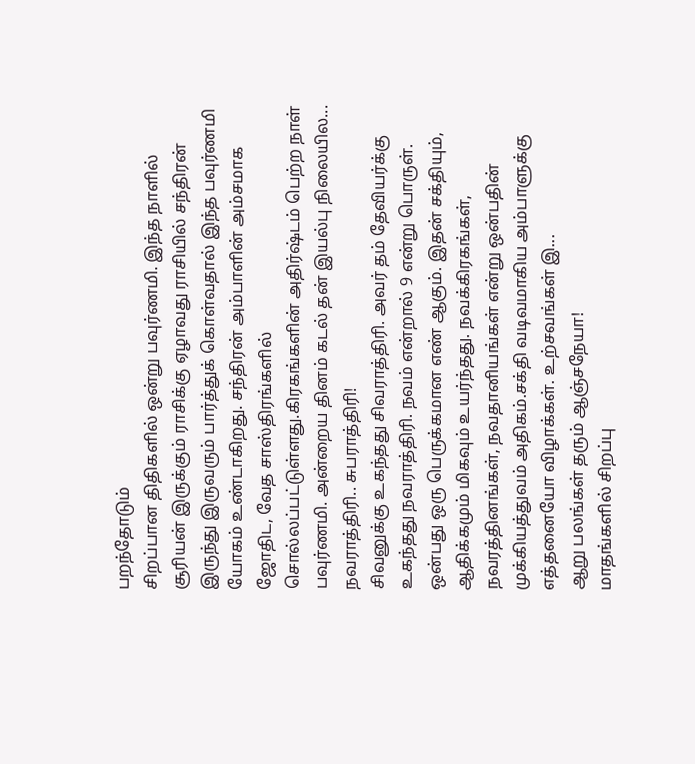பறந்தோடும்
சிறப்பான திதிகளில் ஒன்று பவுர்ணமி. இந்த நாளில் சூரியன் இருக்கும் ராசிக்கு ஏழாவது ராசியில் சந்திரன் இருந்து இருவரும் பார்த்துக் கொள்வதால் இந்த பவுர்ணமி யோகம் உண்டாகிறது. சந்திரன் அம்பாளின் அம்சமாக ஜோதிட, வேத சாஸ்திரங்களில் சொல்லப்பட்டுள்ளது.கிரகங்களின் அதிர்ஷ்டம் பெற்ற நாள் பவுர்ணமி. அன்றைய தினம் கடல் தன் இயல்பு நிலையில...
நவராத்திரி.. சுபராத்திரி!
சிவனுக்கு உகந்தது சிவராத்திரி. அவர் தம் தேவியர்க்கு உகந்தது நவராத்திரி. நவம் என்றால் 9 என்று பொருள். ஒன்பது ஒரு பெருக்கமான எண் ஆகும். இதன் சக்தியும், ஆதிக்கமும் மிகவும் உயர்ந்தது. நவக்கிரகங்கள், நவரத்தினங்கள், நவதானியங்கள் என்று ஒன்பதின் முக்கியத்துவம் அதிகம்.சக்தி வடிவமாகிய அம்பாளுக்கு எத்தனையோ விழாக்கள். உற்சவங்கள் இ...
ஆறு பலங்கள் தரும் ஆஞ்சநேயா!
மாதங்களில் சிறப்பு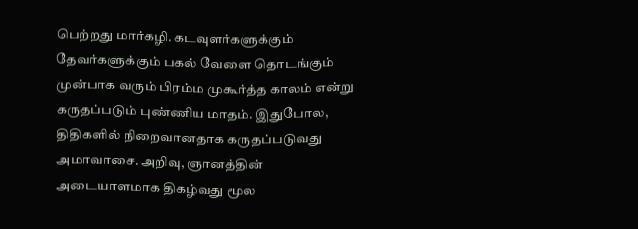பெற்றது மார்கழி. கடவுளர்களுக்கும் தேவர்களுக்கும் பகல் வேளை தொடங்கும் முன்பாக வரும் பிரம்ம முகூர்த்த காலம் என்று கருதப்படும் புண்ணிய மாதம். இதுபோல, திதிகளில் நிறைவானதாக கருதப்படுவது அமாவாசை. அறிவு, ஞானத்தின் அடையாளமாக திகழ்வது மூல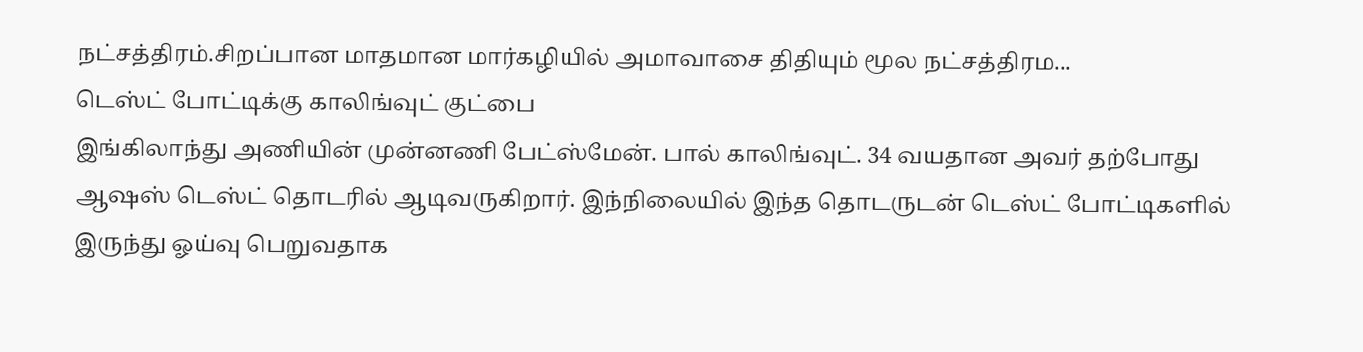நட்சத்திரம்.சிறப்பான மாதமான மார்கழியில் அமாவாசை திதியும் மூல நட்சத்திரம...
டெஸ்ட் போட்டிக்கு காலிங்வுட் குட்பை
இங்கிலாந்து அணியின் முன்னணி பேட்ஸ்மேன். பால் காலிங்வுட். 34 வயதான அவர் தற்போது ஆஷஸ் டெஸ்ட் தொடரில் ஆடிவருகிறார். இந்நிலையில் இந்த தொடருடன் டெஸ்ட் போட்டிகளில் இருந்து ஓய்வு பெறுவதாக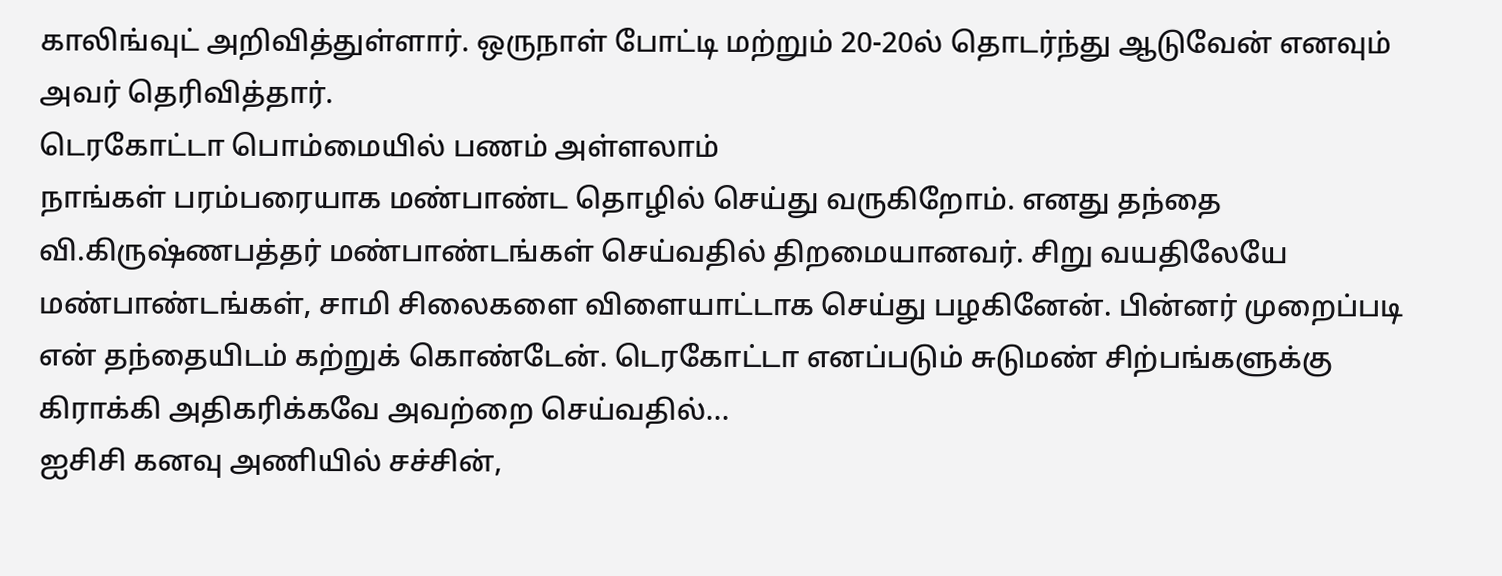காலிங்வுட் அறிவித்துள்ளார். ஒருநாள் போட்டி மற்றும் 20-20ல் தொடர்ந்து ஆடுவேன் எனவும் அவர் தெரிவித்தார்.
டெரகோட்டா பொம்மையில் பணம் அள்ளலாம்
நாங்கள் பரம்பரையாக மண்பாண்ட தொழில் செய்து வருகிறோம். எனது தந்தை வி.கிருஷ்ணபத்தர் மண்பாண்டங்கள் செய்வதில் திறமையானவர். சிறு வயதிலேயே மண்பாண்டங்கள், சாமி சிலைகளை விளையாட்டாக செய்து பழகினேன். பின்னர் முறைப்படி என் தந்தையிடம் கற்றுக் கொண்டேன். டெரகோட்டா எனப்படும் சுடுமண் சிற்பங்களுக்கு கிராக்கி அதிகரிக்கவே அவற்றை செய்வதில்...
ஐசிசி கனவு அணியில் சச்சின்,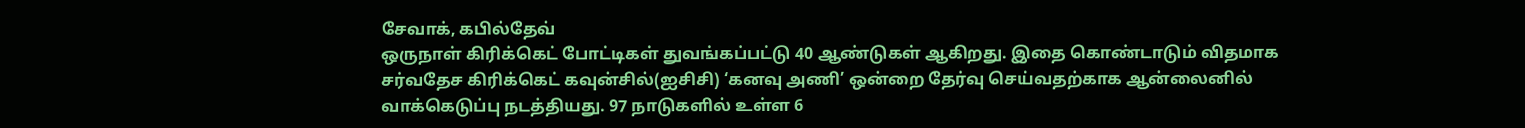சேவாக், கபில்தேவ்
ஒருநாள் கிரிக்கெட் போட்டிகள் துவங்கப்பட்டு 40 ஆண்டுகள் ஆகிறது. இதை கொண்டாடும் விதமாக சர்வதேச கிரிக்கெட் கவுன்சில்(ஐசிசி) ‘கனவு அணி’ ஒன்றை தேர்வு செய்வதற்காக ஆன்லைனில் வாக்கெடுப்பு நடத்தியது. 97 நாடுகளில் உள்ள 6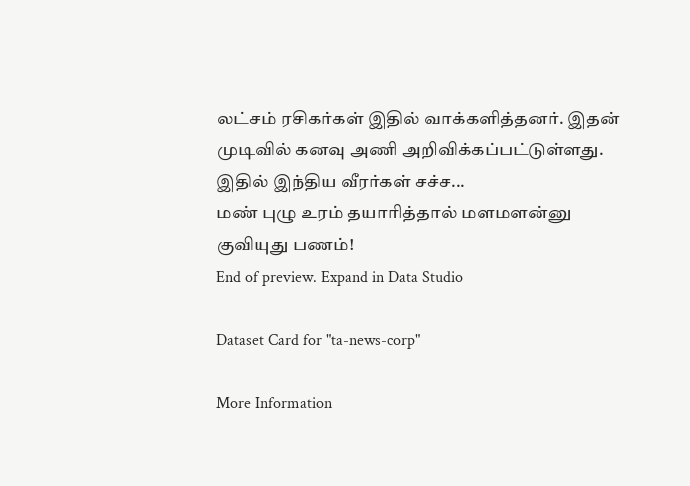லட்சம் ரசிகர்கள் இதில் வாக்களித்தனர். இதன் முடிவில் கனவு அணி அறிவிக்கப்பட்டுள்ளது. இதில் இந்திய வீரர்கள் சச்ச...
மண் புழு உரம் தயாரித்தால் மளமளன்னு குவியுது பணம்!
End of preview. Expand in Data Studio

Dataset Card for "ta-news-corp"

More Information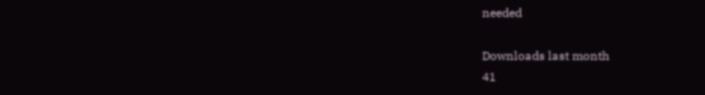needed

Downloads last month
41